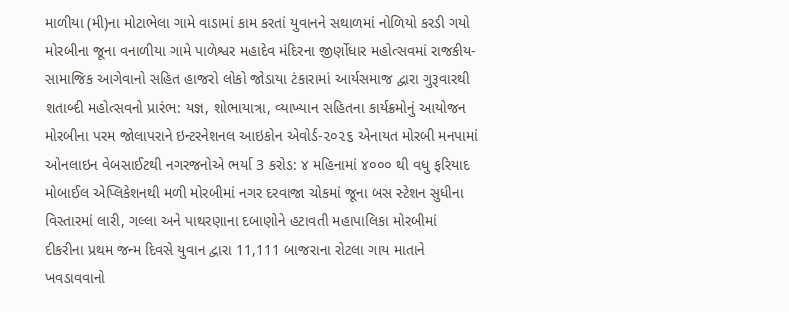માળીયા (મી)ના મોટાભેલા ગામે વાડામાં કામ કરતાં યુવાનને સથાળમાં નોળિયો કરડી ગયો મોરબીના જૂના વનાળીયા ગામે પાળેશ્વર મહાદેવ મંદિરના જીર્ણોધાર મહોત્સવમાં રાજકીય-સામાજિક આગેવાનો સહિત હાજરો લોકો જોડાયા ટંકારામાં આર્યસમાજ દ્વારા ગુરૂવારથી શતાબ્દી મહોત્સવનો પ્રારંભ: યજ્ઞ, શોભાયાત્રા, વ્યાખ્યાન સહિતના કાર્યક્રમોનું આયોજન મોરબીના પરમ જોલાપરાને ઇન્ટરનેશનલ આઇકોન એવોર્ડ-૨૦૨૬ એનાયત મોરબી મનપામાં ઓનલાઇન વેબસાઈટથી નગરજનોએ ભર્યા 3 કરોડ: ૪ મહિનામાં ૪૦૦૦ થી વધુ ફરિયાદ મોબાઈલ એપ્લિકેશનથી મળી મોરબીમાં નગર દરવાજા ચોકમાં જૂના બસ સ્ટેશન સુધીના વિસ્તારમાં લારી, ગલ્લા અને પાથરણાના દબાણોને હટાવતી મહાપાલિકા મોરબીમાં દીકરીના પ્રથમ જન્મ દિવસે યુવાન દ્વારા 11,111 બાજરાના રોટલા ગાય માતાને ખવડાવવાનો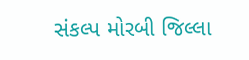સંકલ્પ મોરબી જિલ્લા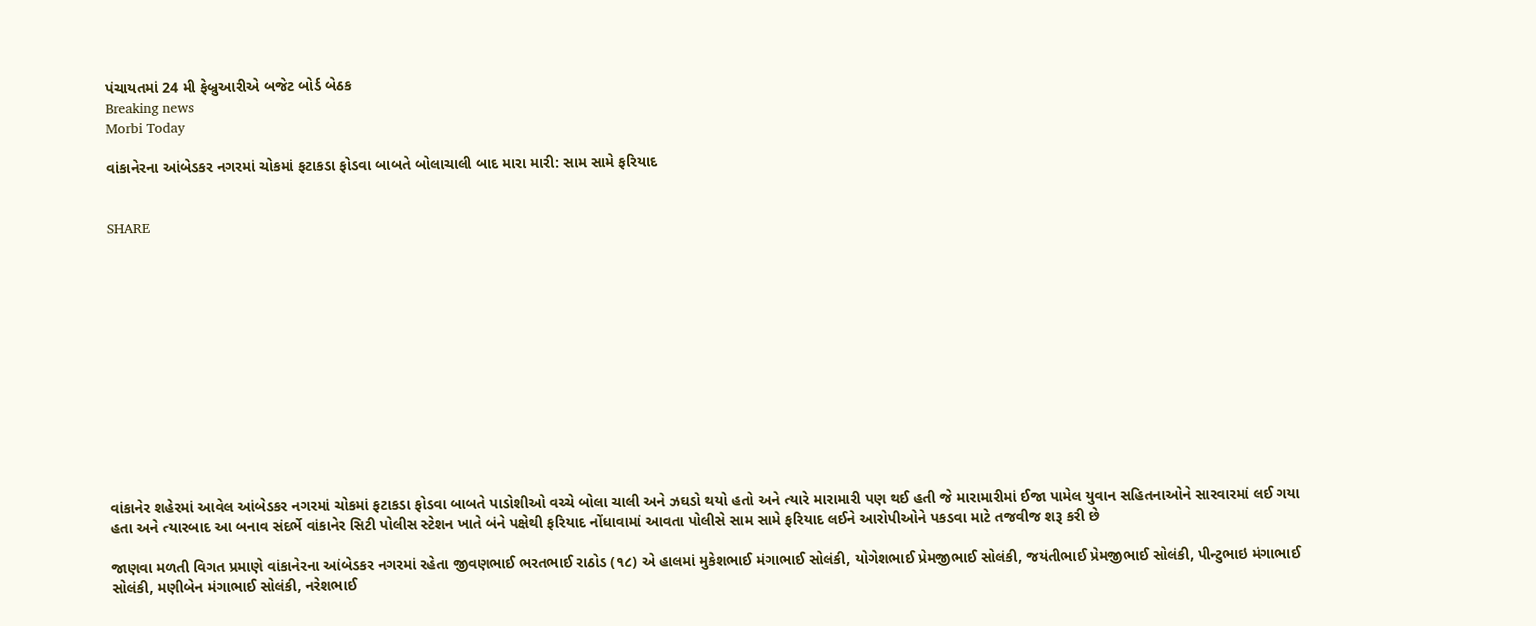પંચાયતમાં 24 મી ફેબ્રુઆરીએ બજેટ બોર્ડ બેઠક
Breaking news
Morbi Today

વાંકાનેરના આંબેડકર નગરમાં ચોકમાં ફટાકડા ફોડવા બાબતે બોલાચાલી બાદ મારા મારી: સામ સામે ફરિયાદ


SHARE













વાંકાનેર શહેરમાં આવેલ આંબેડકર નગરમાં ચોકમાં ફટાકડા ફોડવા બાબતે પાડોશીઓ વચ્ચે બોલા ચાલી અને ઝઘડો થયો હતો અને ત્યારે મારામારી પણ થઈ હતી જે મારામારીમાં ઈજા પામેલ યુવાન સહિતનાઓને સારવારમાં લઈ ગયા હતા અને ત્યારબાદ આ બનાવ સંદર્ભે વાંકાનેર સિટી પોલીસ સ્ટેશન ખાતે બંને પક્ષેથી ફરિયાદ નોંધાવામાં આવતા પોલીસે સામ સામે ફરિયાદ લઈને આરોપીઓને પકડવા માટે તજવીજ શરૂ કરી છે

જાણવા મળતી વિગત પ્રમાણે વાંકાનેરના આંબેડકર નગરમાં રહેતા જીવણભાઈ ભરતભાઈ રાઠોડ (૧૮) એ હાલમાં મુકેશભાઈ મંગાભાઈ સોલંકી, યોગેશભાઈ પ્રેમજીભાઈ સોલંકી, જયંતીભાઈ પ્રેમજીભાઈ સોલંકી, પીન્ટુભાઇ મંગાભાઈ સોલંકી, મણીબેન મંગાભાઈ સોલંકી, નરેશભાઈ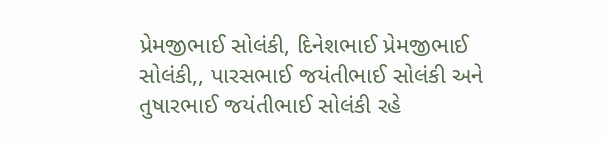પ્રેમજીભાઈ સોલંકી, દિનેશભાઈ પ્રેમજીભાઈ સોલંકી,, પારસભાઈ જયંતીભાઈ સોલંકી અને તુષારભાઈ જયંતીભાઈ સોલંકી રહે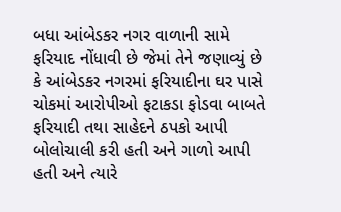બધા આંબેડકર નગર વાળાની સામે ફરિયાદ નોંધાવી છે જેમાં તેને જણાવ્યું છે કે આંબેડકર નગરમાં ફરિયાદીના ઘર પાસે ચોકમાં આરોપીઓ ફટાકડા ફોડવા બાબતે ફરિયાદી તથા સાહેદને ઠપકો આપી બોલોચાલી કરી હતી અને ગાળો આપી હતી અને ત્યારે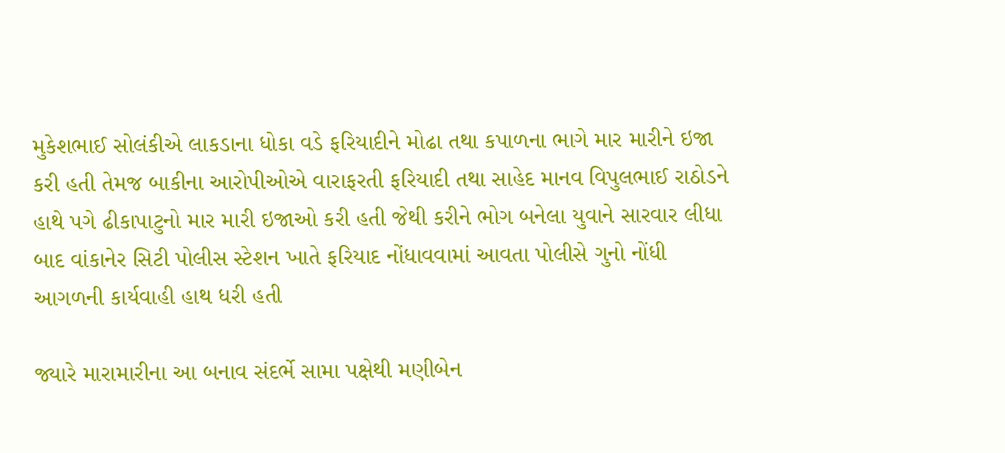મુકેશભાઈ સોલંકીએ લાકડાના ધોકા વડે ફરિયાદીને મોઢા તથા કપાળના ભાગે માર મારીને ઇજા કરી હતી તેમજ બાકીના આરોપીઓએ વારાફરતી ફરિયાદી તથા સાહેદ માનવ વિપુલભાઈ રાઠોડને હાથે પગે ઢીકાપાટુનો માર મારી ઇજાઓ કરી હતી જેથી કરીને ભોગ બનેલા યુવાને સારવાર લીધા બાદ વાંકાનેર સિટી પોલીસ સ્ટેશન ખાતે ફરિયાદ નોંધાવવામાં આવતા પોલીસે ગુનો નોંધી આગળની કાર્યવાહી હાથ ધરી હતી

જ્યારે મારામારીના આ બનાવ સંદર્ભે સામા પક્ષેથી મણીબેન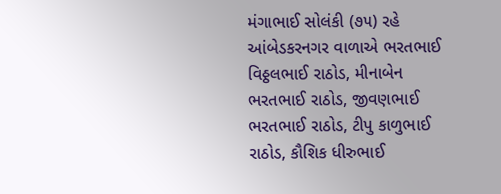મંગાભાઈ સોલંકી (૭૫) રહે આંબેડકરનગર વાળાએ ભરતભાઈ વિઠ્ઠલભાઈ રાઠોડ, મીનાબેન ભરતભાઈ રાઠોડ, જીવણભાઈ ભરતભાઈ રાઠોડ, ટીપુ કાળુભાઈ રાઠોડ, કૌશિક ધીરુભાઈ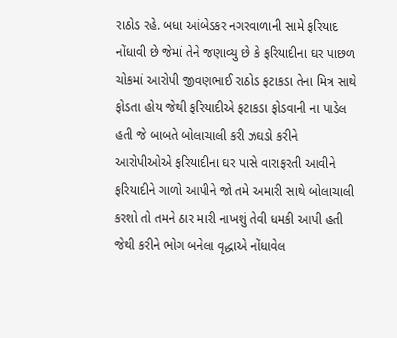રાઠોડ રહે. બધા આંબેડકર નગરવાળાની સામે ફરિયાદ નોંધાવી છે જેમાં તેને જણાવ્યુ છે કે ફરિયાદીના ઘર પાછળ ચોકમાં આરોપી જીવણભાઈ રાઠોડ ફટાકડા તેના મિત્ર સાથે ફોડતા હોય જેથી ફરિયાદીએ ફટાકડા ફોડવાની ના પાડેલ હતી જે બાબતે બોલાચાલી કરી ઝઘડો કરીને આરોપીઓએ ફરિયાદીના ઘર પાસે વારાફરતી આવીને ફરિયાદીને ગાળો આપીને જો તમે અમારી સાથે બોલાચાલી કરશો તો તમને ઠાર મારી નાખશું તેવી ધમકી આપી હતી જેથી કરીને ભોગ બનેલા વૃદ્ધાએ નોંધાવેલ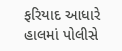ફરિયાદ આધારે હાલમાં પોલીસે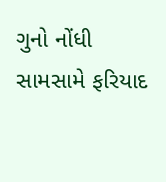ગુનો નોંધી સામસામે ફરિયાદ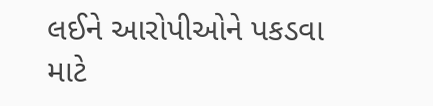લઈને આરોપીઓને પકડવા માટે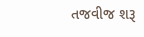તજવીજ શરૂ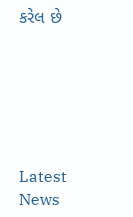કરેલ છે






Latest News